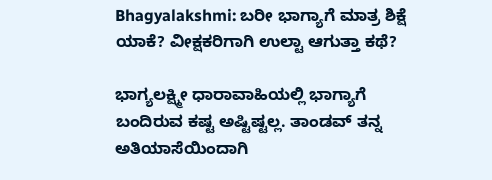Bhagyalakshmi: ಬರೀ ಭಾಗ್ಯಾಗೆ ಮಾತ್ರ ಶಿಕ್ಷೆ ಯಾಕೆ? ವೀಕ್ಷಕರಿಗಾಗಿ ಉಲ್ಟಾ ಆಗುತ್ತಾ ಕಥೆ?

ಭಾಗ್ಯಲಕ್ಷ್ಮೀ ಧಾರಾವಾಹಿಯಲ್ಲಿ ಭಾಗ್ಯಾಗೆ ಬಂದಿರುವ ಕಷ್ಟ ಅಷ್ಟಿಷ್ಟಲ್ಲ. ತಾಂಡವ್ ತನ್ನ ಅತಿಯಾಸೆಯಿಂದಾಗಿ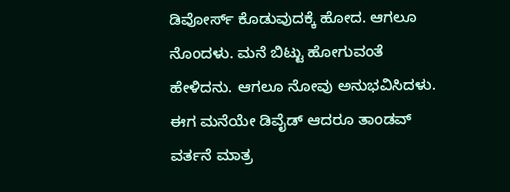ಡಿವೋರ್ಸ್ ಕೊಡುವುದಕ್ಕೆ ಹೋದ. ಆಗಲೂ ನೊಂದಳು. ಮನೆ ಬಿಟ್ಟು ಹೋಗುವಂತೆ ಹೇಳಿದನು. ಆಗಲೂ ನೋವು ಅನುಭವಿಸಿದಳು. ಈಗ ಮನೆಯೇ ಡಿವೈಡ್ ಆದರೂ ತಾಂಡವ್ ವರ್ತನೆ ಮಾತ್ರ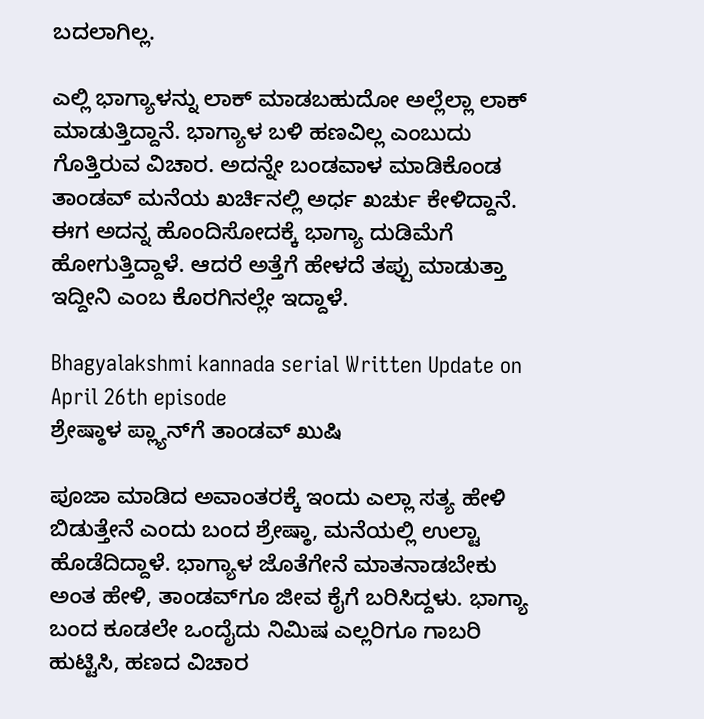ಬದಲಾಗಿಲ್ಲ.

ಎಲ್ಲಿ ಭಾಗ್ಯಾಳನ್ನು ಲಾಕ್ ಮಾಡಬಹುದೋ ಅಲ್ಲೆಲ್ಲಾ ಲಾಕ್ ಮಾಡುತ್ತಿದ್ದಾನೆ. ಭಾಗ್ಯಾಳ ಬಳಿ ಹಣವಿಲ್ಲ ಎಂಬುದು ಗೊತ್ತಿರುವ ವಿಚಾರ. ಅದನ್ನೇ ಬಂಡವಾಳ ಮಾಡಿಕೊಂಡ ತಾಂಡವ್ ಮನೆಯ ಖರ್ಚಿನಲ್ಲಿ ಅರ್ಧ ಖರ್ಚು ಕೇಳಿದ್ದಾನೆ. ಈಗ ಅದನ್ನ ಹೊಂದಿಸೋದಕ್ಕೆ ಭಾಗ್ಯಾ ದುಡಿಮೆಗೆ ಹೋಗುತ್ತಿದ್ದಾಳೆ. ಆದರೆ ಅತ್ತೆಗೆ ಹೇಳದೆ ತಪ್ಪು ಮಾಡುತ್ತಾ ಇದ್ದೀನಿ ಎಂಬ ಕೊರಗಿನಲ್ಲೇ ಇದ್ದಾಳೆ.

Bhagyalakshmi kannada serial Written Update on April 26th episode
ಶ್ರೇಷ್ಠಾಳ ಪ್ಲ್ಯಾನ್‌ಗೆ ತಾಂಡವ್ ಖುಷಿ

ಪೂಜಾ ಮಾಡಿದ ಅವಾಂತರಕ್ಕೆ ಇಂದು ಎಲ್ಲಾ ಸತ್ಯ ಹೇಳಿ ಬಿಡುತ್ತೇನೆ ಎಂದು ಬಂದ ಶ್ರೇಷ್ಠಾ, ಮನೆಯಲ್ಲಿ ಉಲ್ಟಾ ಹೊಡೆದಿದ್ದಾಳೆ. ಭಾಗ್ಯಾಳ ಜೊತೆಗೇನೆ ಮಾತನಾಡಬೇಕು ಅಂತ ಹೇಳಿ, ತಾಂಡವ್‌ಗೂ ಜೀವ ಕೈಗೆ ಬರಿಸಿದ್ದಳು. ಭಾಗ್ಯಾ ಬಂದ ಕೂಡಲೇ ಒಂದೈದು ನಿಮಿಷ ಎಲ್ಲರಿಗೂ ಗಾಬರಿ ಹುಟ್ಟಿಸಿ, ಹಣದ ವಿಚಾರ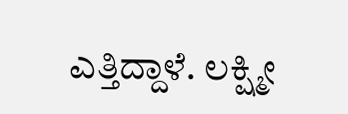ಎತ್ತಿದ್ದಾಳೆ. ಲಕ್ಷ್ಮೀ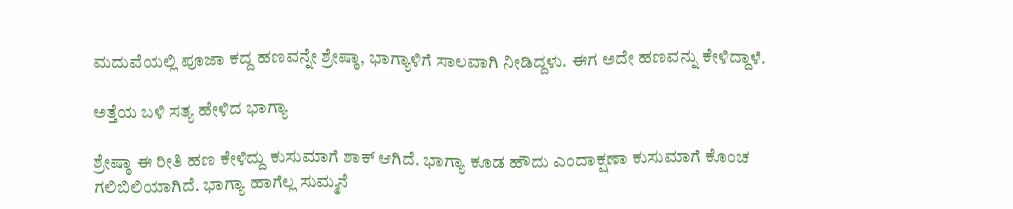ಮದುವೆಯಲ್ಲಿ ಪೂಜಾ ಕದ್ದ ಹಣವನ್ನೇ ಶ್ರೇಷ್ಠಾ, ಭಾಗ್ಯಾಳಿಗೆ ಸಾಲವಾಗಿ ನೀಡಿದ್ದಳು. ಈಗ ಅದೇ ಹಣವನ್ನು ಕೇಳಿದ್ದಾಳೆ.

ಅತ್ತೆಯ ಬಳಿ ಸತ್ಯ ಹೇಳಿದ ಭಾಗ್ಯಾ

ಶ್ರೇಷ್ಠಾ ಈ ರೀತಿ ಹಣ ಕೇಳಿದ್ದು ಕುಸುಮಾಗೆ ಶಾಕ್ ಆಗಿದೆ. ಭಾಗ್ಯಾ ಕೂಡ ಹೌದು ಎಂದಾಕ್ಷಣಾ ಕುಸುಮಾಗೆ ಕೊಂಚ ಗಲಿಬಿಲಿಯಾಗಿದೆ. ಭಾಗ್ಯಾ ಹಾಗೆಲ್ಲ ಸುಮ್ಮನೆ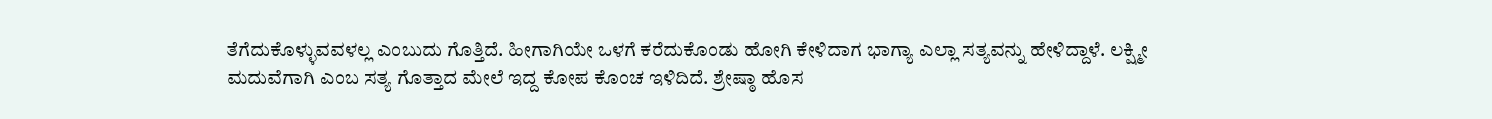ತೆಗೆದುಕೊಳ್ಳುವವಳಲ್ಲ ಎಂಬುದು ಗೊತ್ತಿದೆ. ಹೀಗಾಗಿಯೇ ಒಳಗೆ ಕರೆದುಕೊಂಡು ಹೋಗಿ ಕೇಳಿದಾಗ ಭಾಗ್ಯಾ ಎಲ್ಲಾ ಸತ್ಯವನ್ನು ಹೇಳಿದ್ದಾಳೆ. ಲಕ್ಷ್ಮೀ ಮದುವೆಗಾಗಿ ಎಂಬ ಸತ್ಯ ಗೊತ್ತಾದ ಮೇಲೆ ಇದ್ದ ಕೋಪ ಕೊಂಚ ಇಳಿದಿದೆ. ಶ್ರೇಷ್ಠಾ ಹೊಸ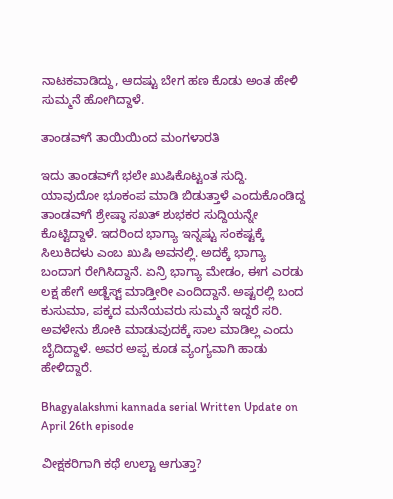ನಾಟಕವಾಡಿದ್ದು, ಆದಷ್ಟು ಬೇಗ ಹಣ ಕೊಡು ಅಂತ ಹೇಳಿ ಸುಮ್ಮನೆ ಹೋಗಿದ್ದಾಳೆ.

ತಾಂಡವ್‌ಗೆ ತಾಯಿಯಿಂದ ಮಂಗಳಾರತಿ

ಇದು ತಾಂಡವ್‌ಗೆ ಭಲೇ ಖುಷಿಕೊಟ್ಟಂತ ಸುದ್ದಿ. ಯಾವುದೋ ಭೂಕಂಪ ಮಾಡಿ ಬಿಡುತ್ತಾಳೆ ಎಂದುಕೊಂಡಿದ್ದ ತಾಂಡವ್‌ಗೆ ಶ್ರೇಷ್ಠಾ ಸಖತ್ ಶುಭಕರ ಸುದ್ದಿಯನ್ನೇ ಕೊಟ್ಟಿದ್ದಾಳೆ. ಇದರಿಂದ ಭಾಗ್ಯಾ ಇನ್ನಷ್ಟು ಸಂಕಷ್ಟಕ್ಕೆ ಸಿಲುಕಿದಳು ಎಂಬ ಖುಷಿ ಅವನಲ್ಲಿ. ಅದಕ್ಕೆ ಭಾಗ್ಯಾ ಬಂದಾಗ ರೇಗಿಸಿದ್ದಾನೆ. ಏನ್ರಿ ಭಾಗ್ಯಾ ಮೇಡಂ, ಈಗ ಎರಡು ಲಕ್ಷ ಹೇಗೆ ಅಡ್ಜೆಸ್ಟ್ ಮಾಡ್ತೀರೀ ಎಂದಿದ್ದಾನೆ. ಅಷ್ಟರಲ್ಲಿ ಬಂದ ಕುಸುಮಾ, ಪಕ್ಕದ ಮನೆಯವರು ಸುಮ್ಮನೆ ಇದ್ದರೆ ಸರಿ. ಅವಳೇನು ಶೋಕಿ ಮಾಡುವುದಕ್ಕೆ ಸಾಲ ಮಾಡಿಲ್ಲ ಎಂದು ಬೈದಿದ್ದಾಳೆ. ಅವರ ಅಪ್ಪ ಕೂಡ ವ್ಯಂಗ್ಯವಾಗಿ ಹಾಡು ಹೇಳಿದ್ದಾರೆ.

Bhagyalakshmi kannada serial Written Update on April 26th episode

ವೀಕ್ಷಕರಿಗಾಗಿ ಕಥೆ ಉಲ್ಟಾ ಆಗುತ್ತಾ?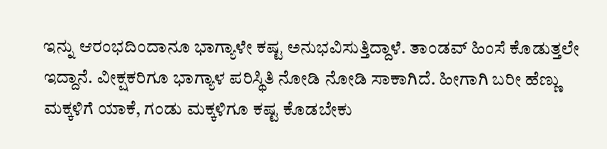ಇನ್ನು ಆರಂಭದಿಂದಾನೂ ಭಾಗ್ಯಾಳೇ ಕಷ್ಟ ಅನುಭವಿಸುತ್ತಿದ್ದಾಳೆ. ತಾಂಡವ್ ಹಿಂಸೆ ಕೊಡುತ್ತಲೇ ಇದ್ದಾನೆ. ವೀಕ್ಷಕರಿಗೂ ಭಾಗ್ಯಾಳ ಪರಿಸ್ಥಿತಿ ನೋಡಿ ನೋಡಿ ಸಾಕಾಗಿದೆ. ಹೀಗಾಗಿ ಬರೀ ಹೆಣ್ಣು ಮಕ್ಕಳಿಗೆ ಯಾಕೆ, ಗಂಡು ಮಕ್ಕಳಿಗೂ ಕಷ್ಟ ಕೊಡಬೇಕು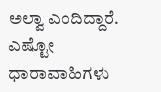ಅಲ್ವಾ ಎಂದಿದ್ದಾರೆ. ಎಷ್ಟೋ ಧಾರಾವಾಹಿಗಳು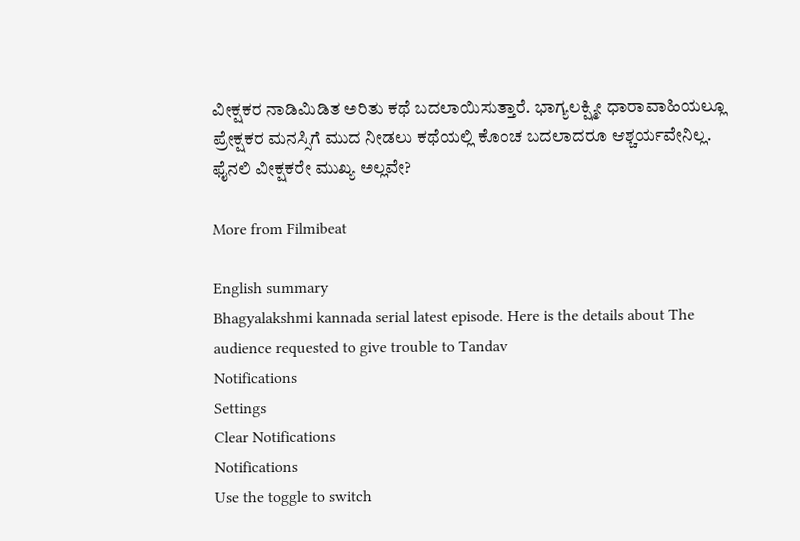ವೀಕ್ಷಕರ ನಾಡಿಮಿಡಿತ ಅರಿತು ಕಥೆ ಬದಲಾಯಿಸುತ್ತಾರೆ. ಭಾಗ್ಯಲಕ್ಷ್ಮೀ ಧಾರಾವಾಹಿಯಲ್ಲೂ ಪ್ರೇಕ್ಷಕರ ಮನಸ್ಸಿಗೆ ಮುದ ನೀಡಲು ಕಥೆಯಲ್ಲಿ ಕೊಂಚ ಬದಲಾದರೂ ಆಶ್ಚರ್ಯವೇನಿಲ್ಲ. ಫೈನಲಿ ವೀಕ್ಷಕರೇ ಮುಖ್ಯ ಅಲ್ಲವೇ?

More from Filmibeat

English summary
Bhagyalakshmi kannada serial latest episode. Here is the details about The audience requested to give trouble to Tandav
Notifications
Settings
Clear Notifications
Notifications
Use the toggle to switch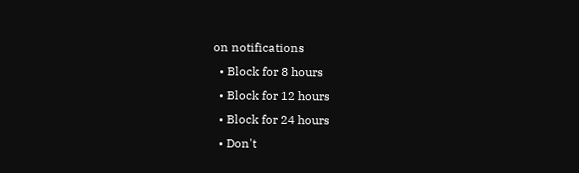on notifications
  • Block for 8 hours
  • Block for 12 hours
  • Block for 24 hours
  • Don't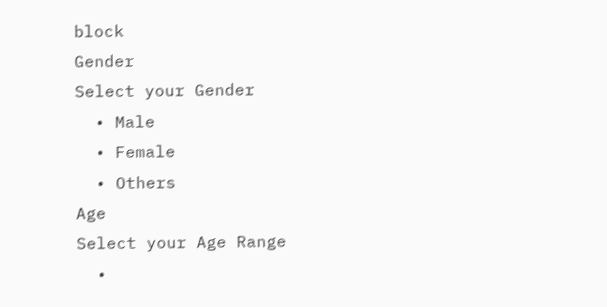block
Gender
Select your Gender
  • Male
  • Female
  • Others
Age
Select your Age Range
  •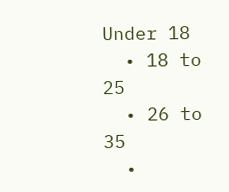Under 18
  • 18 to 25
  • 26 to 35
  •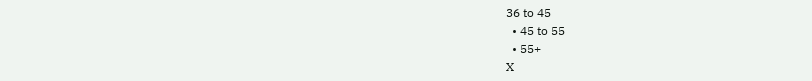36 to 45
  • 45 to 55
  • 55+
X